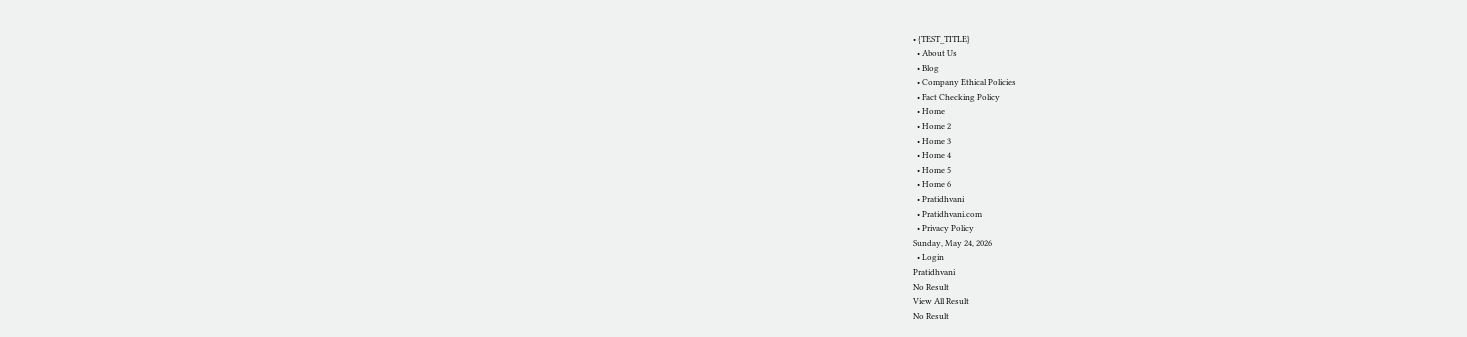• {TEST_TITLE}
  • About Us
  • Blog
  • Company Ethical Policies
  • Fact Checking Policy
  • Home
  • Home 2
  • Home 3
  • Home 4
  • Home 5
  • Home 6
  • Pratidhvani
  • Pratidhvani.com
  • Privacy Policy
Sunday, May 24, 2026
  • Login
Pratidhvani
No Result
View All Result
No Result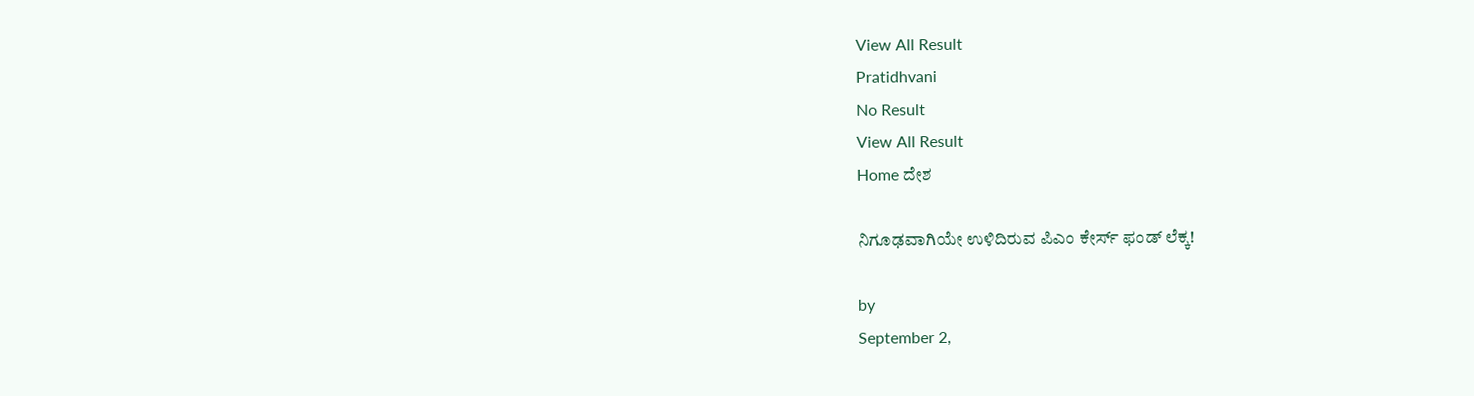View All Result
Pratidhvani
No Result
View All Result
Home ದೇಶ

ನಿಗೂಢವಾಗಿಯೇ ಉಳಿದಿರುವ ಪಿಎಂ ಕೇರ್ಸ್ ಫಂಡ್ ಲೆಕ್ಕ!

by
September 2,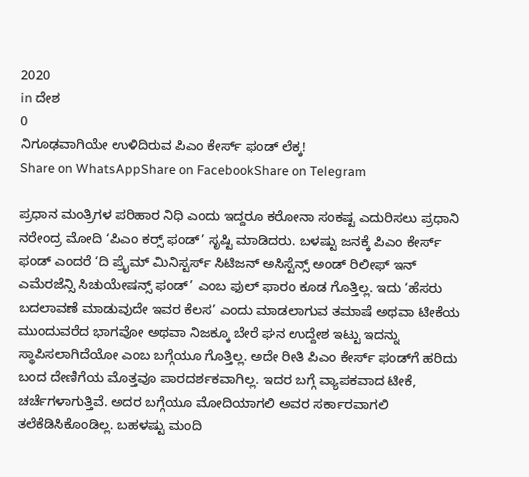2020
in ದೇಶ
0
ನಿಗೂಢವಾಗಿಯೇ ಉಳಿದಿರುವ ಪಿಎಂ ಕೇರ್ಸ್ ಫಂಡ್ ಲೆಕ್ಕ!
Share on WhatsAppShare on FacebookShare on Telegram

ಪ್ರಧಾನ ಮಂತ್ರಿಗಳ ಪರಿಹಾರ ನಿಧಿ ಎಂದು ಇದ್ದರೂ ಕರೋನಾ ಸಂಕಷ್ಟ ಎದುರಿಸಲು ಪ್ರಧಾನಿ ನರೇಂದ್ರ ಮೋದಿ ‘ಪಿಎಂ ಕರ‍್ಸ್ ಫಂಡ್’ ಸೃಷ್ಟಿ ಮಾಡಿದರು. ಬಳಷ್ಟು ಜನಕ್ಕೆ ಪಿಎಂ ಕೇರ್ಸ್‌ ಫಂಡ್ ಎಂದರೆ ‘ದಿ ಪ್ರೈಮ್ ಮಿನಿಸ್ಟರ್ಸ್ ಸಿಟಿಜನ್ ಅಸಿಸ್ಟೆನ್ಸ್ ಅಂಡ್ ರಿಲೀಫ್ ಇನ್ ಎಮೆರಜೆನ್ಸಿ ಸಿಚುಯೇಷನ್ಸ್ ಫಂಡ್’ ಎಂಬ ಫುಲ್ ಫಾರಂ ಕೂಡ ಗೊತ್ತಿಲ್ಲ. ಇದು ‘ಹೆಸರು ಬದಲಾವಣೆ ಮಾಡುವುದೇ ಇವರ ಕೆಲಸ’ ಎಂದು ಮಾಡಲಾಗುವ ತಮಾಷೆ ಅಥವಾ ಟೀಕೆಯ ಮುಂದುವರೆದ ಭಾಗವೋ ಅಥವಾ ನಿಜಕ್ಕೂ ಬೇರೆ ಘನ ಉದ್ದೇಶ ಇಟ್ಟು ಇದನ್ನು ಸ್ಥಾಪಿಸಲಾಗಿದೆಯೋ ಎಂಬ ಬಗ್ಗೆಯೂ ಗೊತ್ತಿಲ್ಲ. ಅದೇ ರೀತಿ ಪಿಎಂ ಕೇರ್ಸ್ ಫಂಡ್‌ಗೆ ಹರಿದು ಬಂದ ದೇಣಿಗೆಯ ಮೊತ್ತವೂ ಪಾರದರ್ಶಕವಾಗಿಲ್ಲ. ಇದರ ಬಗ್ಗೆ ವ್ಯಾಪಕವಾದ ಟೀಕೆ, ಚರ್ಚೆಗಳಾಗುತ್ತಿವೆ. ಅದರ ಬಗ್ಗೆಯೂ ಮೋದಿಯಾಗಲಿ ಅವರ ಸರ್ಕಾರವಾಗಲಿ ತಲೆಕೆಡಿಸಿಕೊಂಡಿಲ್ಲ. ಬಹಳಷ್ಟು ಮಂದಿ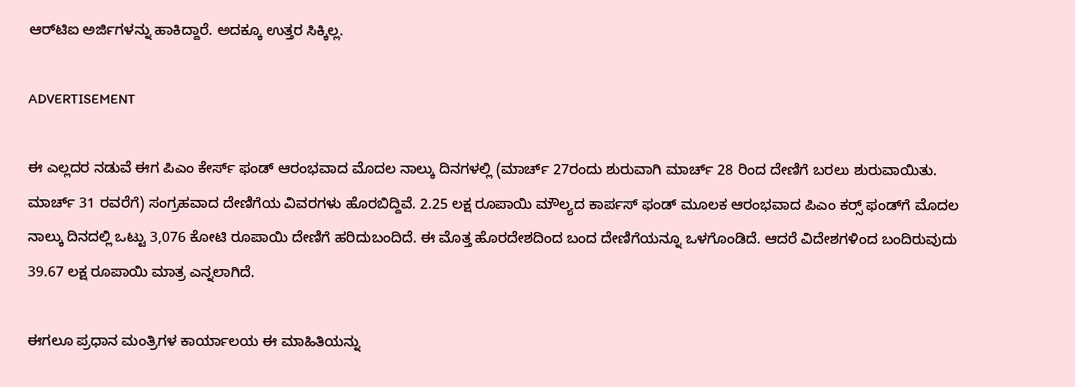ಆರ್‌ಟಿಐ ಅರ್ಜಿಗಳನ್ನು ಹಾಕಿದ್ದಾರೆ. ಅದಕ್ಕೂ ಉತ್ತರ ಸಿಕ್ಕಿಲ್ಲ.

ADVERTISEMENT

ಈ ಎಲ್ಲದರ ನಡುವೆ ಈಗ ಪಿಎಂ ಕೇರ್ಸ್ ಫಂಡ್ ಆರಂಭವಾದ ಮೊದಲ ನಾಲ್ಕು ದಿನಗಳಲ್ಲಿ (ಮಾರ್ಚ್ 27ರಂದು ಶುರುವಾಗಿ ಮಾರ್ಚ್ 28 ರಿಂದ ದೇಣಿಗೆ ಬರಲು ಶುರುವಾಯಿತು. ಮಾರ್ಚ್ 31 ರವರೆಗೆ) ಸಂಗ್ರಹವಾದ ದೇಣಿಗೆಯ ವಿವರಗಳು ಹೊರಬಿದ್ದಿವೆ. 2.25 ಲಕ್ಷ ರೂಪಾಯಿ ಮೌಲ್ಯದ ಕಾರ್ಪಸ್ ಫಂಡ್ ಮೂಲಕ ಆರಂಭವಾದ ಪಿಎಂ ಕರ‍್ಸ್ ಫಂಡ್‌ಗೆ ಮೊದಲ ನಾಲ್ಕು ದಿನದಲ್ಲಿ ಒಟ್ಟು 3,076 ಕೋಟಿ ರೂಪಾಯಿ ದೇಣಿಗೆ ಹರಿದುಬಂದಿದೆ. ಈ ಮೊತ್ತ ಹೊರದೇಶದಿಂದ ಬಂದ ದೇಣಿಗೆಯನ್ನೂ ಒಳಗೊಂಡಿದೆ. ಆದರೆ ವಿದೇಶಗಳಿಂದ ಬಂದಿರುವುದು 39.67 ಲಕ್ಷ ರೂಪಾಯಿ ಮಾತ್ರ ಎನ್ನಲಾಗಿದೆ.

ಈಗಲೂ ಪ್ರಧಾನ ಮಂತ್ರಿಗಳ ಕಾರ್ಯಾಲಯ ಈ ಮಾಹಿತಿಯನ್ನು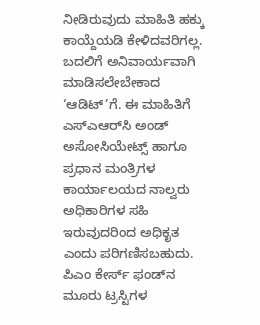ನೀಡಿರುವುದು ಮಾಹಿತಿ ಹಕ್ಕು ಕಾಯ್ದೆಯಡಿ ಕೇಳಿದವರಿಗಲ್ಲ. ಬದಲಿಗೆ ಅನಿವಾರ್ಯವಾಗಿ ಮಾಡಿಸಲೇಬೇಕಾದ ‘ಆಡಿಟ್’ಗೆ. ಈ ಮಾಹಿತಿಗೆ ಎಸ್‌ಎಆರ್‌ಸಿ ಅಂಡ್ ಅಸೋಸಿಯೇಟ್ಸ್ ಹಾಗೂ ಪ್ರಧಾನ ಮಂತ್ರಿಗಳ ಕಾರ್ಯಾಲಯದ ನಾಲ್ವರು ಅಧಿಕಾರಿಗಳ ಸಹಿ ಇರುವುದರಿಂದ ಅಧಿಕೃತ ಎಂದು ಪರಿಗಣಿಸಬಹುದು. ಪಿಎಂ ಕೇರ್ಸ್ ಫಂಡ್‌ನ ಮೂರು ಟ್ರಸ್ಟಿಗಳ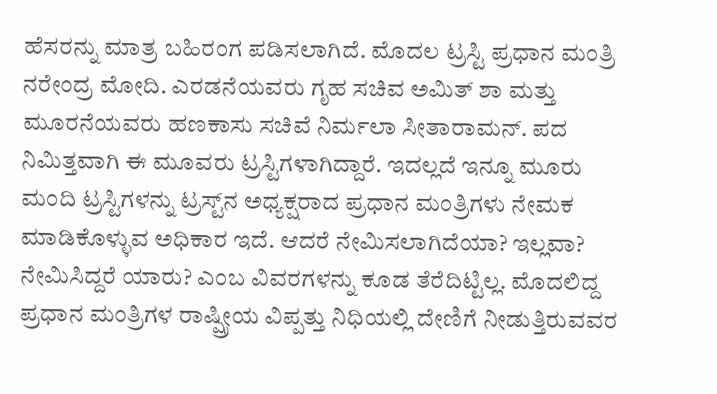ಹೆಸರನ್ನು ಮಾತ್ರ ಬಹಿರಂಗ ಪಡಿಸಲಾಗಿದೆ. ಮೊದಲ ಟ್ರಸ್ಟಿ ಪ್ರಧಾನ ಮಂತ್ರಿ ನರೇಂದ್ರ ಮೋದಿ. ಎರಡನೆಯವರು ಗೃಹ ಸಚಿವ ಅಮಿತ್ ಶಾ ಮತ್ತು ಮೂರನೆಯವರು ಹಣಕಾಸು ಸಚಿವೆ ನಿರ್ಮಲಾ ಸೀತಾರಾಮನ್. ಪದ ನಿಮಿತ್ತವಾಗಿ ಈ ಮೂವರು ಟ್ರಸ್ಟಿಗಳಾಗಿದ್ದಾರೆ. ಇದಲ್ಲದೆ ಇನ್ನೂ ಮೂರು ಮಂದಿ ಟ್ರಸ್ಟಿಗಳನ್ನು ಟ್ರಸ್ಟ್‌ನ ಅಧ್ಯಕ್ಷರಾದ ಪ್ರಧಾನ ಮಂತ್ರಿಗಳು ನೇಮಕ ಮಾಡಿಕೊಳ್ಳುವ ಅಧಿಕಾರ ಇದೆ. ಆದರೆ ನೇಮಿಸಲಾಗಿದೆಯಾ? ಇಲ್ಲವಾ? ನೇಮಿಸಿದ್ದರೆ ಯಾರು? ಎಂಬ ವಿವರಗಳನ್ನು ಕೂಡ ತೆರೆದಿಟ್ಟಿಲ್ಲ. ಮೊದಲಿದ್ದ ಪ್ರಧಾನ ಮಂತ್ರಿಗಳ ರಾಷ್ಷ್ರೀಯ ವಿಪ್ಪತ್ತು ನಿಧಿಯಲ್ಲಿ ದೇಣಿಗೆ ನೀಡುತ್ತಿರುವವರ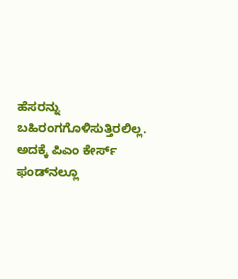ಹೆಸರನ್ನು ಬಹಿರಂಗಗೊಳಿಸುತ್ತಿರಲಿಲ್ಲ. ಅದಕ್ಕೆ ಪಿಎಂ ಕೇರ್ಸ್ ಫಂಡ್‌ನಲ್ಲೂ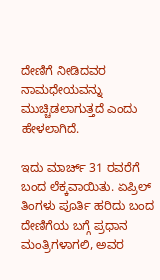ದೇಣಿಗೆ ನೀಡಿದವರ ನಾಮಧೇಯವನ್ನು ಮುಚ್ಚಿಡಲಾಗುತ್ತದೆ ಎಂದು ಹೇಳಲಾಗಿದೆ.

ಇದು ಮಾರ್ಚ್ 31 ರವರೆಗೆ ಬಂದ ಲೆಕ್ಕವಾಯಿತು. ಏಪ್ರಿಲ್ ತಿಂಗಳು ಪೂರ್ತಿ ಹರಿದು ಬಂದ ದೇಣಿಗೆಯ ಬಗ್ಗೆ ಪ್ರಧಾನ ಮಂತ್ರಿಗಳಾಗಲಿ, ಅವರ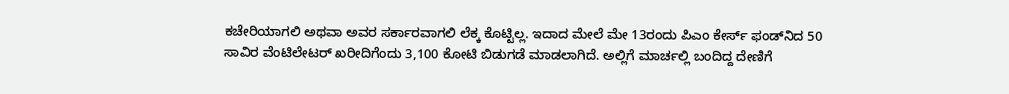ಕಚೇರಿಯಾಗಲಿ ಅಥವಾ ಅವರ ಸರ್ಕಾರವಾಗಲಿ ಲೆಕ್ಕ ಕೊಟ್ಟಿಲ್ಲ. ಇದಾದ ಮೇಲೆ ಮೇ 13ರಂದು ಪಿಎಂ ಕೇರ್ಸ್ ಫಂಡ್‌ನಿದ 50 ಸಾವಿರ ವೆಂಟಿಲೇಟರ್ ಖರೀದಿಗೆಂದು 3,100 ಕೋಟಿ ಬಿಡುಗಡೆ ಮಾಡಲಾಗಿದೆ. ಅಲ್ಲಿಗೆ ಮಾರ್ಚಲ್ಲಿ ಬಂದಿದ್ದ ದೇಣಿಗೆ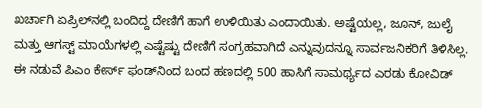ಖರ್ಚಾಗಿ ಏಪ್ರಿಲ್‌ನಲ್ಲಿ ಬಂದಿದ್ದ ದೇಣಿಗೆ ಹಾಗೆ ಉಳಿಯಿತು ಎಂದಾಯಿತು. ಅಷ್ಟೆಯಲ್ಲ, ಜೂನ್, ಜುಲೈ ಮತ್ತು ಆಗಸ್ಟ್ ಮಾಯೆಗಳಲ್ಲಿ ಎಷ್ಟೆಷ್ಟು ದೇಣಿಗೆ ಸಂಗ್ರಹವಾಗಿದೆ ಎನ್ನುವುದನ್ನೂ ಸಾರ್ವಜನಿಕರಿಗೆ ತಿಳಿಸಿಲ್ಲ. ಈ ನಡುವೆ ಪಿಎಂ ಕೇರ್ಸ್ ಫಂಡ್‌ನಿಂದ ಬಂದ ಹಣದಲ್ಲಿ 500 ಹಾಸಿಗೆ ಸಾಮರ್ಥ್ಯದ ಎರಡು ಕೋವಿಡ್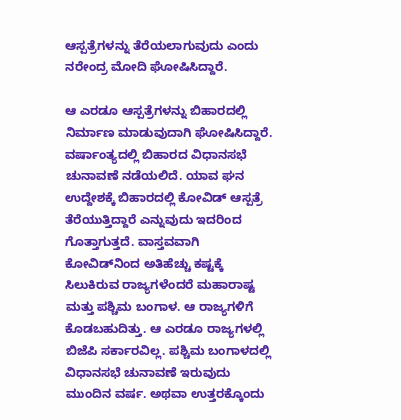ಆಸ್ಪತ್ರೆಗಳನ್ನು ತೆರೆಯಲಾಗುವುದು ಎಂದು ನರೇಂದ್ರ ಮೋದಿ ಘೋಷಿಸಿದ್ದಾರೆ.

ಆ ಎರಡೂ ಆಸ್ಪತ್ರೆಗಳನ್ನು ಬಿಹಾರದಲ್ಲಿ ನಿರ್ಮಾಣ ಮಾಡುವುದಾಗಿ ಘೋಷಿಸಿದ್ದಾರೆ. ವರ್ಷಾಂತ್ಯದಲ್ಲಿ ಬಿಹಾರದ ವಿಧಾನಸಭೆ ಚುನಾವಣೆ ನಡೆಯಲಿದೆ. ಯಾವ ಘನ ಉದ್ದೇಶಕ್ಕೆ ಬಿಹಾರದಲ್ಲಿ ಕೋವಿಡ್ ಆಸ್ಪತ್ರೆ ತೆರೆಯುತ್ತಿದ್ದಾರೆ ಎನ್ನುವುದು ಇದರಿಂದ ಗೊತ್ತಾಗುತ್ತದೆ. ವಾಸ್ತವವಾಗಿ ಕೋವಿಡ್‌ನಿಂದ ಅತಿಹೆಚ್ಚು ಕಷ್ಟಕ್ಕೆ ಸಿಲುಕಿರುವ ರಾಜ್ಯಗಳೆಂದರೆ ಮಹಾರಾಷ್ಟ ಮತ್ತು ಪಶ್ಚಿಮ ಬಂಗಾಳ. ಆ ರಾಜ್ಯಗಳಿಗೆ ಕೊಡಬಹುದಿತ್ತು. ಆ ಎರಡೂ ರಾಜ್ಯಗಳಲ್ಲಿ ಬಿಜೆಪಿ ಸರ್ಕಾರವಿಲ್ಲ. ಪಶ್ಚಿಮ ಬಂಗಾಳದಲ್ಲಿ ವಿಧಾನಸಭೆ ಚುನಾವಣೆ ಇರುವುದು ಮುಂದಿನ ವರ್ಷ. ಅಥವಾ ಉತ್ತರಕ್ಕೊಂದು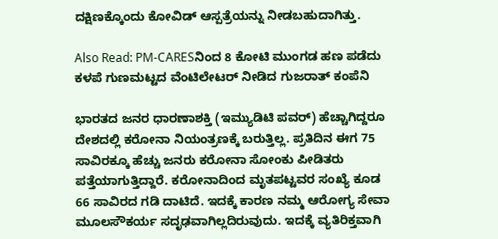ದಕ್ಷಿಣಕ್ಕೊಂದು ಕೋವಿಡ್ ಆಸ್ಪತ್ರೆಯನ್ನು ನೀಡಬಹುದಾಗಿತ್ತು.

Also Read: PM-CARESನಿಂದ 8 ಕೋಟಿ ಮುಂಗಡ ಹಣ ಪಡೆದು ಕಳಪೆ ಗುಣಮಟ್ಟದ ವೆಂಟಿಲೇಟರ್ ನೀಡಿದ ಗುಜರಾತ್ ಕಂಪೆನಿ

ಭಾರತದ ಜನರ ಧಾರಣಾಶಕ್ತಿ (ಇಮ್ಯುಡಿಟಿ ಪವರ್) ಹೆಚ್ಚಾಗಿದ್ದರೂ ದೇಶದಲ್ಲಿ ಕರೋನಾ ನಿಯಂತ್ರಣಕ್ಕೆ ಬರುತ್ತಿಲ್ಲ. ಪ್ರತಿದಿನ ಈಗ 75 ಸಾವಿರಕ್ಕೂ ಹೆಚ್ಚು ಜನರು ಕರೋನಾ ಸೋಂಕು ಪೀಡಿತರು ಪತ್ತೆಯಾಗುತ್ತಿದ್ದಾರೆ. ಕರೋನಾದಿಂದ ಮೃತಪಟ್ಟವರ ಸಂಖ್ಯೆ ಕೂಡ 66 ಸಾವಿರದ ಗಡಿ ದಾಟಿದೆ. ಇದಕ್ಕೆ ಕಾರಣ ನಮ್ಮ ಆರೋಗ್ಯ ಸೇವಾ ಮೂಲಸೌಕರ್ಯ ಸದೃಢವಾಗಿಲ್ಲದಿರುವುದು. ಇದಕ್ಕೆ ವ್ಯತಿರಿಕ್ತವಾಗಿ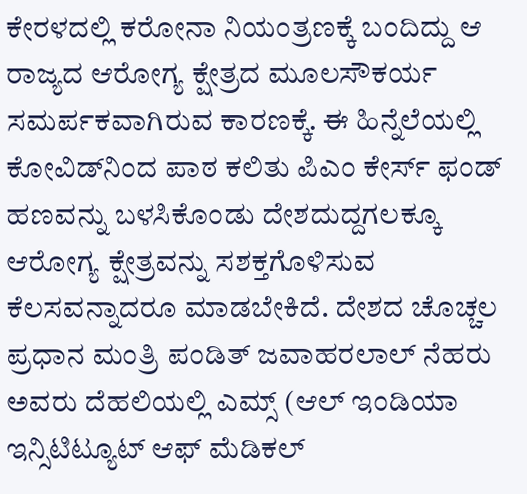ಕೇರಳದಲ್ಲಿ ಕರೋನಾ ನಿಯಂತ್ರಣಕ್ಕೆ ಬಂದಿದ್ದು ಆ ರಾಜ್ಯದ ಆರೋಗ್ಯ ಕ್ಷೇತ್ರದ ಮೂಲಸೌಕರ್ಯ ಸಮರ್ಪಕವಾಗಿರುವ ಕಾರಣಕ್ಕೆ. ಈ ಹಿನ್ನೆಲೆಯಲ್ಲಿ ಕೋವಿಡ್‌ನಿಂದ ಪಾಠ ಕಲಿತು ಪಿಎಂ ಕೇರ್ಸ್ ಫಂಡ್ ಹಣವನ್ನು ಬಳಸಿಕೊಂಡು ದೇಶದುದ್ದಗಲಕ್ಕೂ ಆರೋಗ್ಯ ಕ್ಷೇತ್ರವನ್ನು ಸಶಕ್ತಗೊಳಿಸುವ ಕೆಲಸವನ್ನಾದರೂ ಮಾಡಬೇಕಿದೆ. ದೇಶದ ಚೊಚ್ಚಲ ಪ್ರಧಾನ ಮಂತ್ರಿ ಪಂಡಿತ್ ಜವಾಹರಲಾಲ್ ನೆಹರು ಅವರು ದೆಹಲಿಯಲ್ಲಿ ಎಮ್ಸ್ (ಆಲ್ ಇಂಡಿಯಾ ಇನ್ಸಿಟಿಟ್ಯೂಟ್ ಆಫ್ ಮೆಡಿಕಲ್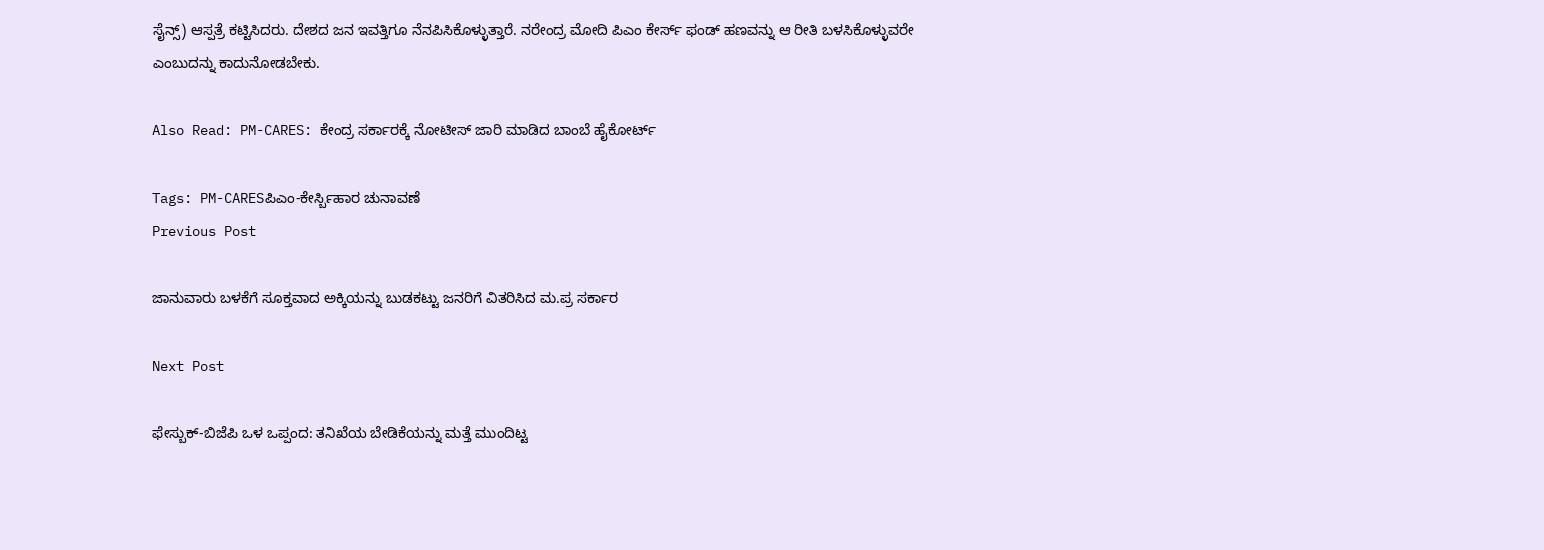ಸೈನ್ಸ್) ಆಸ್ಪತ್ರೆ ಕಟ್ಟಿಸಿದರು. ದೇಶದ ಜನ ಇವತ್ತಿಗೂ ನೆನಪಿಸಿಕೊಳ್ಳುತ್ತಾರೆ. ನರೇಂದ್ರ ಮೋದಿ ಪಿಎಂ ಕೇರ್ಸ್ ಫಂಡ್ ಹಣವನ್ನು ಆ ರೀತಿ ಬಳಸಿಕೊಳ್ಳುವರೇ ಎಂಬುದನ್ನು ಕಾದುನೋಡಬೇಕು.

Also Read: PM-CARES: ಕೇಂದ್ರ ಸರ್ಕಾರಕ್ಕೆ ನೋಟೀಸ್‌ ಜಾರಿ ಮಾಡಿದ ಬಾಂಬೆ ಹೈಕೋರ್ಟ್

Tags: PM-CARESಪಿಎಂ-ಕೇರ್ಸ್ಬಿಹಾರ ಚುನಾವಣೆ
Previous Post

ಜಾನುವಾರು ಬಳಕೆಗೆ ಸೂಕ್ತವಾದ ಅಕ್ಕಿಯನ್ನು ಬುಡಕಟ್ಟು ಜನರಿಗೆ ವಿತರಿಸಿದ ಮ.ಪ್ರ ಸರ್ಕಾರ

Next Post

ಫೇಸ್ಬುಕ್-ಬಿಜೆಪಿ ಒಳ ಒಪ್ಪಂದ: ತನಿಖೆಯ ಬೇಡಿಕೆಯನ್ನು ಮತ್ತೆ ಮುಂದಿಟ್ಟ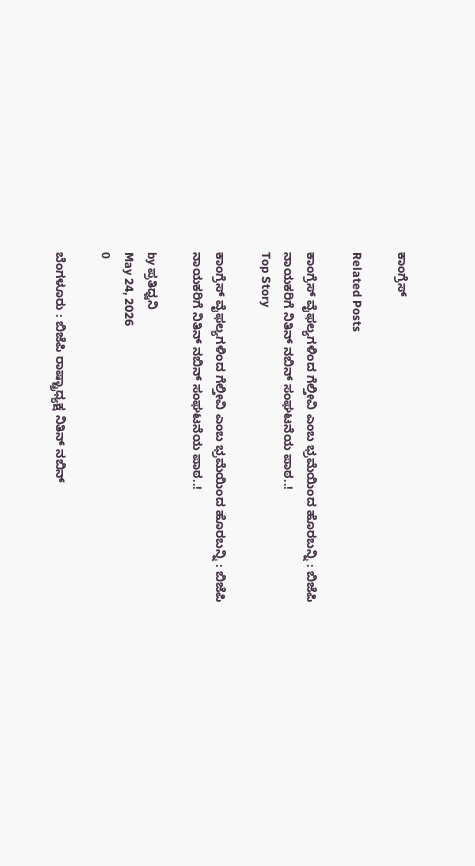ಕಾಂಗ್ರೆಸ್

Related Posts

ಕಾಂಗ್ರೆಸ್‌ ವೈಫಲ್ಯಗಳಿಂದ ಗೆಲ್ತೀವಿ ಎಂಬ ಭ್ರಮೆಯಿಂದ ಹೊರಬನ್ನಿ : ಬಿಜೆಪಿ ನಾಯಕರಿಗೆ ನಿತಿನ್‌ ನಬಿನ್‌ ಸಂಘಟನೆಯ ಪಾಠ..!
Top Story

ಕಾಂಗ್ರೆಸ್‌ ವೈಫಲ್ಯಗಳಿಂದ ಗೆಲ್ತೀವಿ ಎಂಬ ಭ್ರಮೆಯಿಂದ ಹೊರಬನ್ನಿ : ಬಿಜೆಪಿ ನಾಯಕರಿಗೆ ನಿತಿನ್‌ ನಬಿನ್‌ ಸಂಘಟನೆಯ ಪಾಠ..!

by ಪ್ರತಿಧ್ವನಿ
May 24, 2026
0

ಬೆಂಗಳೂರು : ಬಿಜೆಪಿ ರಾಷ್ಟ್ರಾಧ್ಯಕ್ಷ ನಿತಿನ್‌ ನಬಿನ್‌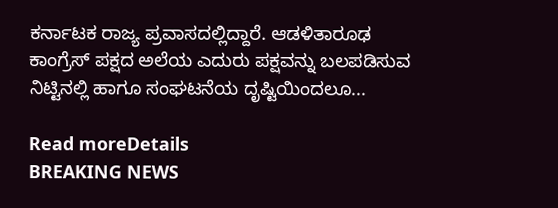ಕರ್ನಾಟಕ ರಾಜ್ಯ ಪ್ರವಾಸದಲ್ಲಿದ್ದಾರೆ. ಆಡಳಿತಾರೂಢ ಕಾಂಗ್ರೆಸ್‌ ಪಕ್ಷದ ಅಲೆಯ ಎದುರು ಪಕ್ಷವನ್ನು ಬಲಪಡಿಸುವ ನಿಟ್ಟಿನಲ್ಲಿ ಹಾಗೂ ಸಂಘಟನೆಯ ದೃಷ್ಟಿಯಿಂದಲೂ...

Read moreDetails
BREAKING NEWS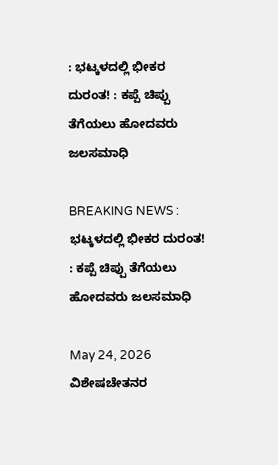: ಭಟ್ಕಳದಲ್ಲಿ ಭೀಕರ ದುರಂತ! : ಕಪ್ಪೆ ಚಿಪ್ಪು ತೆಗೆಯಲು ಹೋದವರು ಜಲಸಮಾಧಿ

BREAKING NEWS : ಭಟ್ಕಳದಲ್ಲಿ ಭೀಕರ ದುರಂತ! : ಕಪ್ಪೆ ಚಿಪ್ಪು ತೆಗೆಯಲು ಹೋದವರು ಜಲಸಮಾಧಿ

May 24, 2026
ವಿಶೇಷಚೇತನರ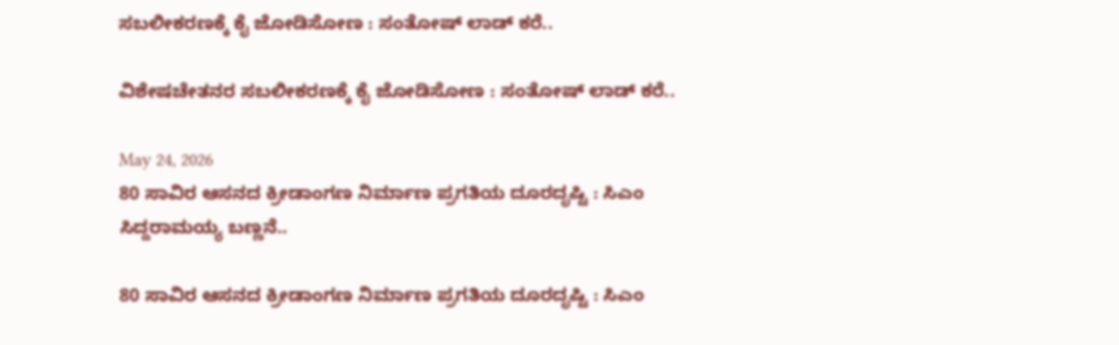ಸಬಲೀಕರಣಕ್ಕೆ ಕೈ ಜೋಡಿಸೋಣ : ಸಂತೋಷ್‌ ಲಾಡ್‌ ಕರೆ..

ವಿಶೇಷಚೇತನರ ಸಬಲೀಕರಣಕ್ಕೆ ಕೈ ಜೋಡಿಸೋಣ : ಸಂತೋಷ್‌ ಲಾಡ್‌ ಕರೆ..

May 24, 2026
80 ಸಾವಿರ ಆಸನದ ಕ್ರೀಡಾಂಗಣ ನಿರ್ಮಾಣ ಪ್ರಗತಿಯ ದೂರದೃಷ್ಟಿ : ಸಿಎಂ ಸಿದ್ದರಾಮಯ್ಯ ಬಣ್ಣನೆ..

80 ಸಾವಿರ ಆಸನದ ಕ್ರೀಡಾಂಗಣ ನಿರ್ಮಾಣ ಪ್ರಗತಿಯ ದೂರದೃಷ್ಟಿ : ಸಿಎಂ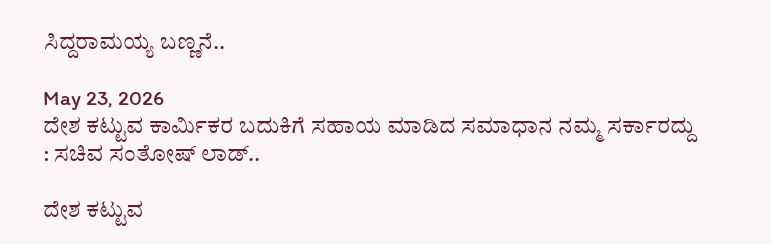ಸಿದ್ದರಾಮಯ್ಯ ಬಣ್ಣನೆ..

May 23, 2026
ದೇಶ ಕಟ್ಟುವ ಕಾರ್ಮಿಕರ ಬದುಕಿಗೆ ಸಹಾಯ ಮಾಡಿದ ಸಮಾಧಾನ ನಮ್ಮ ಸರ್ಕಾರದ್ದು : ಸಚಿವ ಸಂತೋಷ್‌ ಲಾಡ್..

ದೇಶ ಕಟ್ಟುವ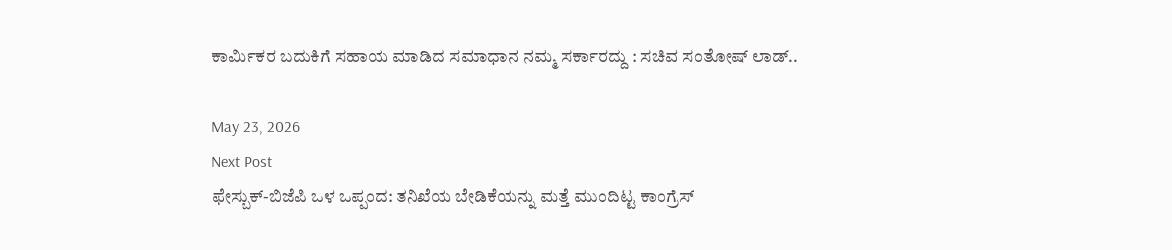ಕಾರ್ಮಿಕರ ಬದುಕಿಗೆ ಸಹಾಯ ಮಾಡಿದ ಸಮಾಧಾನ ನಮ್ಮ ಸರ್ಕಾರದ್ದು : ಸಚಿವ ಸಂತೋಷ್‌ ಲಾಡ್..

May 23, 2026
Next Post
ಫೇಸ್ಬುಕ್-ಬಿಜೆಪಿ ಒಳ ಒಪ್ಪಂದ: ತನಿಖೆಯ ಬೇಡಿಕೆಯನ್ನು ಮತ್ತೆ ಮುಂದಿಟ್ಟ ಕಾಂಗ್ರೆಸ್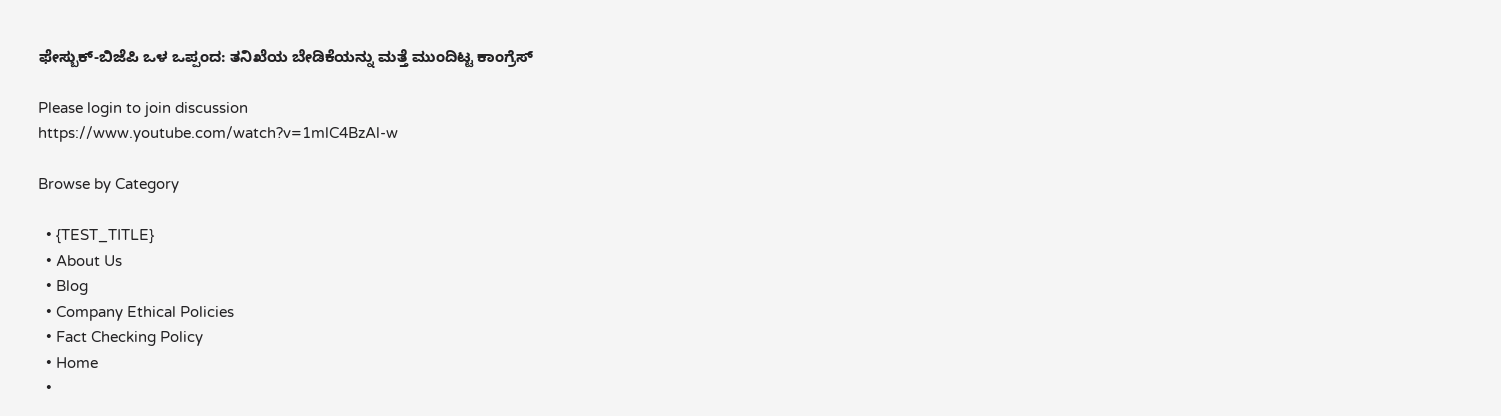ಫೇಸ್ಬುಕ್-ಬಿಜೆಪಿ ಒಳ ಒಪ್ಪಂದ: ತನಿಖೆಯ ಬೇಡಿಕೆಯನ್ನು ಮತ್ತೆ ಮುಂದಿಟ್ಟ ಕಾಂಗ್ರೆಸ್

Please login to join discussion
https://www.youtube.com/watch?v=1mlC4BzAl-w

Browse by Category

  • {TEST_TITLE}
  • About Us
  • Blog
  • Company Ethical Policies
  • Fact Checking Policy
  • Home
  •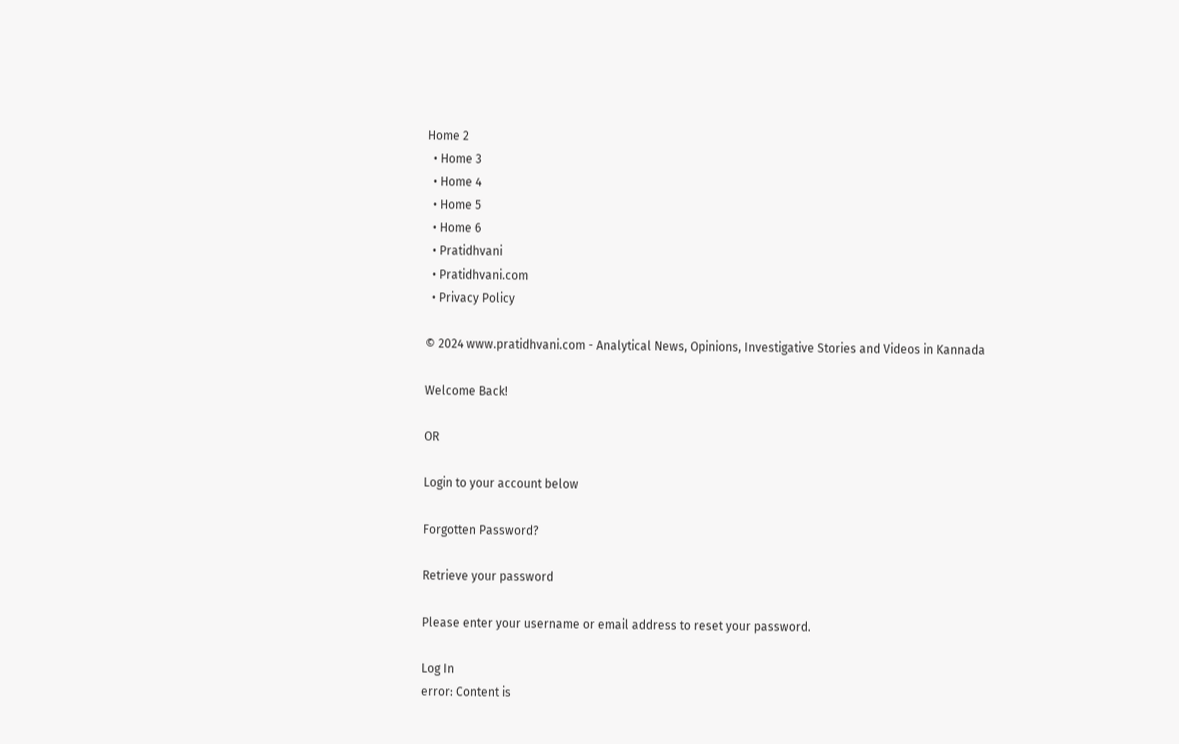Home 2
  • Home 3
  • Home 4
  • Home 5
  • Home 6
  • Pratidhvani
  • Pratidhvani.com
  • Privacy Policy

© 2024 www.pratidhvani.com - Analytical News, Opinions, Investigative Stories and Videos in Kannada

Welcome Back!

OR

Login to your account below

Forgotten Password?

Retrieve your password

Please enter your username or email address to reset your password.

Log In
error: Content is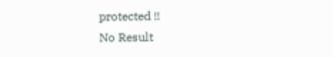protected !!
No Result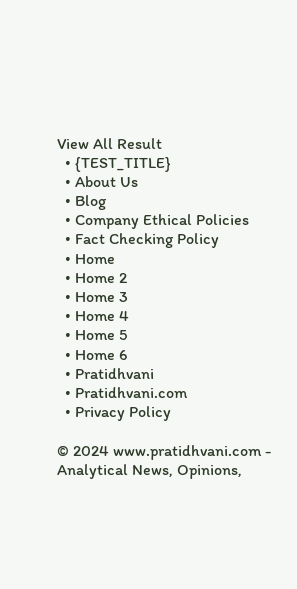View All Result
  • {TEST_TITLE}
  • About Us
  • Blog
  • Company Ethical Policies
  • Fact Checking Policy
  • Home
  • Home 2
  • Home 3
  • Home 4
  • Home 5
  • Home 6
  • Pratidhvani
  • Pratidhvani.com
  • Privacy Policy

© 2024 www.pratidhvani.com - Analytical News, Opinions,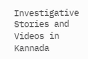Investigative Stories and Videos in Kannada